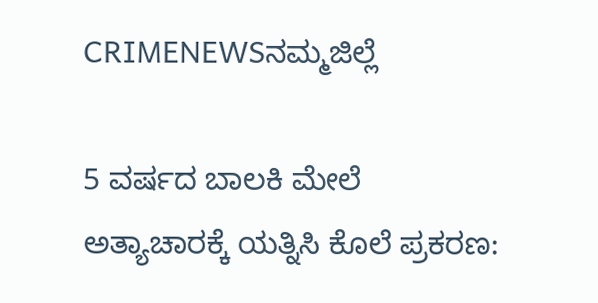CRIMENEWSನಮ್ಮಜಿಲ್ಲೆ

5 ವರ್ಷದ ಬಾಲಕಿ ಮೇಲೆ ಅತ್ಯಾಚಾರಕ್ಕೆ ಯತ್ನಿಸಿ ಕೊಲೆ ಪ್ರಕರಣ: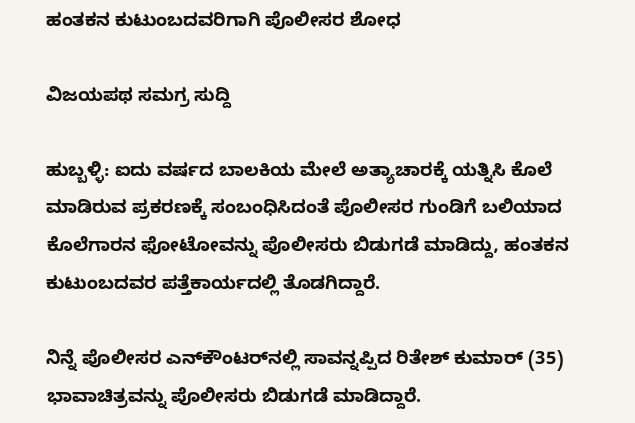ಹಂತಕನ ಕುಟುಂಬದವರಿಗಾಗಿ ಪೊಲೀಸರ ಶೋಧ

ವಿಜಯಪಥ ಸಮಗ್ರ ಸುದ್ದಿ

ಹುಬ್ಬಳ್ಳಿ: ಐದು ವರ್ಷದ ಬಾಲಕಿಯ ಮೇಲೆ ಅತ್ಯಾಚಾರಕ್ಕೆ ಯತ್ನಿಸಿ ಕೊಲೆ ಮಾಡಿರುವ ಪ್ರಕರಣಕ್ಕೆ ಸಂಬಂಧಿಸಿದಂತೆ ಪೊಲೀಸರ ಗುಂಡಿಗೆ ಬಲಿಯಾದ ಕೊಲೆಗಾರನ ಫೋಟೋವನ್ನು ಪೊಲೀಸರು ಬಿಡುಗಡೆ ಮಾಡಿದ್ದು, ಹಂತಕನ ಕುಟುಂಬದವರ ಪತ್ತೆಕಾರ್ಯದಲ್ಲಿ ತೊಡಗಿದ್ದಾರೆ.

ನಿನ್ನೆ ಪೊಲೀಸರ ಎನ್‌ಕೌಂಟರ್‌ನಲ್ಲಿ ಸಾವನ್ನಪ್ಪಿದ ರಿತೇಶ್ ಕುಮಾರ್ (35) ಭಾವಾಚಿತ್ರವನ್ನು ಪೊಲೀಸರು ಬಿಡುಗಡೆ ಮಾಡಿದ್ದಾರೆ.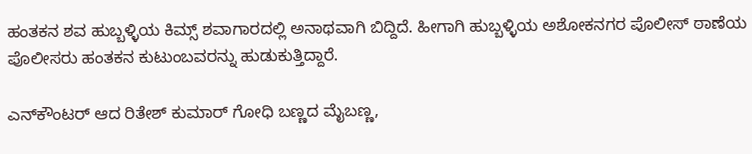ಹಂತಕನ ಶವ ಹುಬ್ಬಳ್ಳಿಯ ಕಿಮ್ಸ್ ಶವಾಗಾರದಲ್ಲಿ ಅನಾಥವಾಗಿ ಬಿದ್ದಿದೆ. ಹೀಗಾಗಿ ಹುಬ್ಬಳ್ಳಿಯ ಅಶೋಕನಗರ ಪೊಲೀಸ್ ಠಾಣೆಯ ಪೊಲೀಸರು ಹಂತಕನ ಕುಟುಂಬವರನ್ನು ಹುಡುಕುತ್ತಿದ್ದಾರೆ.

ಎನ್‌ಕೌಂಟರ್‌ ಆದ ರಿತೇಶ್ ಕುಮಾರ್ ಗೋಧಿ ಬಣ್ಣದ ಮೈಬಣ್ಣ,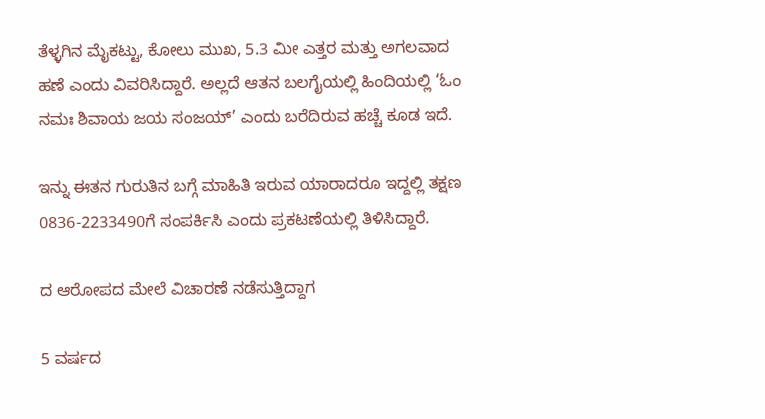ತೆಳ್ಳಗಿನ ಮೈಕಟ್ಟು, ಕೋಲು ಮುಖ, 5.3 ಮೀ ಎತ್ತರ ಮತ್ತು ಅಗಲವಾದ ಹಣೆ ಎಂದು ವಿವರಿಸಿದ್ದಾರೆ. ಅಲ್ಲದೆ ಆತನ ಬಲಗೈಯಲ್ಲಿ ಹಿಂದಿಯಲ್ಲಿ ‘ಓಂ ನಮಃ ಶಿವಾಯ ಜಯ ಸಂಜಯ್’ ಎಂದು ಬರೆದಿರುವ ಹಚ್ಚೆ ಕೂಡ ಇದೆ.

ಇನ್ನು ಈತನ ಗುರುತಿನ ಬಗ್ಗೆ ಮಾಹಿತಿ ಇರುವ ಯಾರಾದರೂ ಇದ್ದಲ್ಲಿ ತಕ್ಷಣ 0836-2233490ಗೆ ಸಂಪರ್ಕಿಸಿ ಎಂದು ಪ್ರಕಟಣೆಯಲ್ಲಿ ತಿಳಿಸಿದ್ದಾರೆ.

ದ ಆರೋಪದ ಮೇಲೆ ವಿಚಾರಣೆ ನಡೆಸುತ್ತಿದ್ದಾಗ

5 ವರ್ಷದ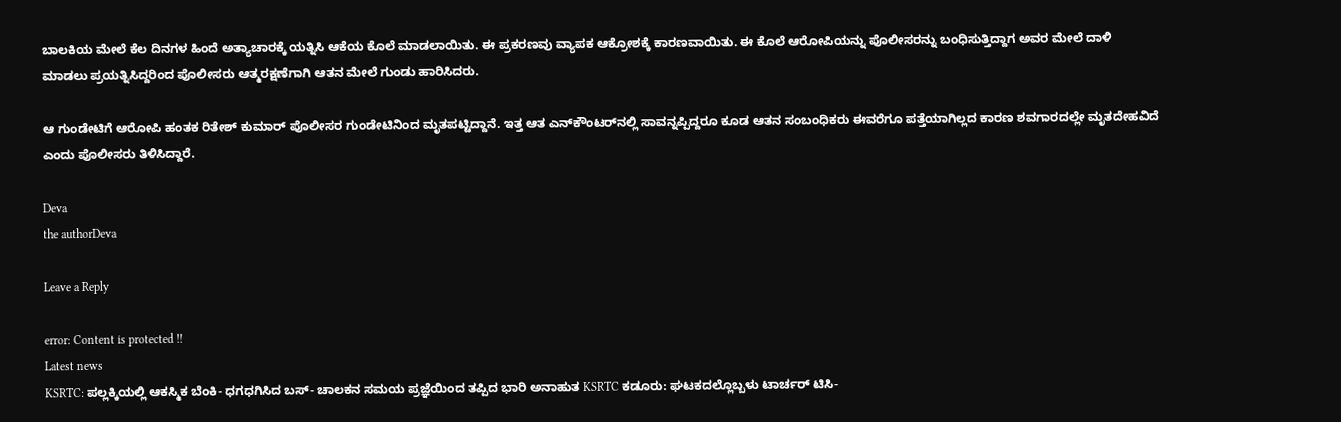ಬಾಲಕಿಯ ಮೇಲೆ ಕೆಲ ದಿನಗಳ ಹಿಂದೆ ಅತ್ಯಾಚಾರಕ್ಕೆ ಯತ್ನಿಸಿ ಆಕೆಯ ಕೊಲೆ ಮಾಡಲಾಯಿತು. ಈ ಪ್ರಕರಣವು ವ್ಯಾಪಕ ಆಕ್ರೋಶಕ್ಕೆ ಕಾರಣವಾಯಿತು. ಈ ಕೊಲೆ ಆರೋಪಿಯನ್ನು ಪೊಲೀಸರನ್ನು ಬಂಧಿಸುತ್ತಿದ್ದಾಗ ಅವರ ಮೇಲೆ ದಾಳಿ ಮಾಡಲು ಪ್ರಯತ್ನಿಸಿದ್ದರಿಂದ ಪೊಲೀಸರು ಆತ್ಮರಕ್ಷಣೆಗಾಗಿ ಆತನ ಮೇಲೆ ಗುಂಡು ಹಾರಿಸಿದರು.

ಆ ಗುಂಡೇಟಿಗೆ ಆರೋಪಿ ಹಂತಕ ರಿತೇಶ್ ಕುಮಾರ್ ಪೊಲೀಸರ ಗುಂಡೇಟಿನಿಂದ ಮೃತಪಟ್ಟಿದ್ದಾನೆ. ಇತ್ತ ಆತ ಎನ್‌ಕೌಂಟರ್‌ನಲ್ಲಿ ಸಾವನ್ನಪ್ಪಿದ್ದರೂ ಕೂಡ ಆತನ ಸಂಬಂಧಿಕರು ಈವರೆಗೂ ಪತ್ತೆಯಾಗಿಲ್ಲದ ಕಾರಣ ಶವಗಾರದಲ್ಲೇ ಮೃತದೇಹವಿದೆ ಎಂದು ಪೊಲೀಸರು ತಿಳಿಸಿದ್ದಾರೆ.

Deva
the authorDeva

Leave a Reply

error: Content is protected !!
Latest news
KSRTC: ಪಲ್ಲಕ್ಕಿಯಲ್ಲಿ ಆಕಸ್ಮಿಕ ಬೆಂಕಿ- ಧಗಧಗಿಸಿದ ಬಸ್‌- ಚಾಲಕನ ಸಮಯ ಪ್ರಜ್ಞೆಯಿಂದ ತಪ್ಪಿದ ಭಾರಿ ಅನಾಹುತ KSRTC ಕಡೂರು: ಘಟಕದಲ್ಲೊಬ್ಬಳು ಟಾರ್ಚರ್‌ ಟಿಸಿ-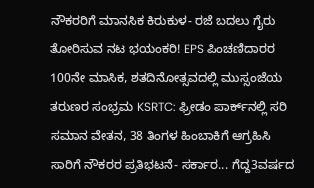ನೌಕರರಿಗೆ ಮಾನಸಿಕ ಕಿರುಕುಳ- ರಜೆ ಬದಲು ಗೈರು ತೋರಿಸುವ ನಟ ಭಯಂಕರಿ! EPS ಪಿಂಚಣಿದಾರರ 100ನೇ ಮಾಸಿಕ, ಶತದಿನೋತ್ಸವದಲ್ಲಿ ಮುಸ್ಸಂಜೆಯ ತರುಣರ ಸಂಭ್ರಮ KSRTC: ಫ್ರೀಡಂ ಪಾರ್ಕ್‌ನಲ್ಲಿ ಸರಿ ಸಮಾನ ವೇತನ, 38 ತಿಂಗಳ ಹಿಂಬಾಕಿಗೆ ಆಗ್ರಹಿಸಿ ಸಾರಿಗೆ ನೌಕರರ ಪ್ರತಿಭಟನೆ- ಸರ್ಕಾರ... ಗೆದ್ದ3ವರ್ಷದ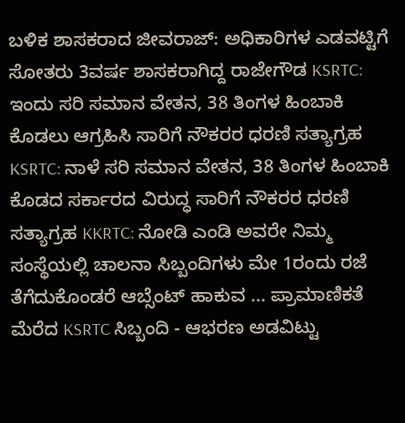ಬಳಿಕ ಶಾಸಕರಾದ ಜೀವರಾಜ್: ಅಧಿಕಾರಿಗಳ ಎಡವಟ್ಟಿಗೆ ಸೋತರು 3ವರ್ಷ ಶಾಸಕರಾಗಿದ್ದ ರಾಜೇಗೌಡ KSRTC: ಇಂದು ಸರಿ ಸಮಾನ ವೇತನ, 38 ತಿಂಗಳ ಹಿಂಬಾಕಿ ಕೊಡಲು ಆಗ್ರಹಿಸಿ ಸಾರಿಗೆ ನೌಕರರ ಧರಣಿ ಸತ್ಯಾಗ್ರಹ KSRTC: ನಾಳೆ ಸರಿ ಸಮಾನ ವೇತನ, 38 ತಿಂಗಳ ಹಿಂಬಾಕಿ ಕೊಡದ ಸರ್ಕಾರದ ವಿರುದ್ಧ ಸಾರಿಗೆ ನೌಕರರ ಧರಣಿ ಸತ್ಯಾಗ್ರಹ KKRTC: ನೋಡಿ ಎಂಡಿ ಅವರೇ ನಿಮ್ಮ ಸಂಸ್ಥೆಯಲ್ಲಿ ಚಾಲನಾ ಸಿಬ್ಬಂದಿಗಳು ಮೇ 1ರಂದು ರಜೆ ತೆಗೆದುಕೊಂಡರೆ ಆಬ್ಸೆಂಟ್‌ ಹಾಕುವ ... ಪ್ರಾಮಾಣಿಕತೆ ಮೆರೆದ KSRTC ಸಿಬ್ಬಂದಿ - ಆಭರಣ ಅಡವಿಟ್ಟು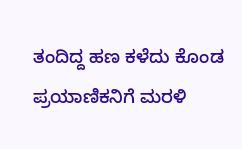ತಂದಿದ್ದ ಹಣ ಕಳೆದು ಕೊಂಡ ಪ್ರಯಾಣಿಕನಿಗೆ ಮರಳಿ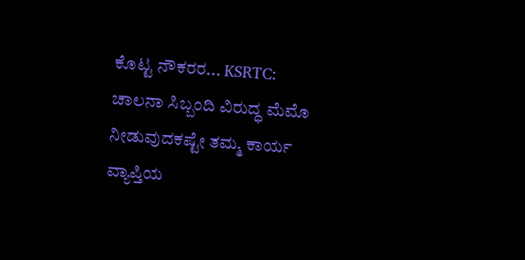ಕೊಟ್ಟ ನೌಕರರ... KSRTC: ಚಾಲನಾ ಸಿಬ್ಬಂದಿ ವಿರುದ್ಧ ಮೆಮೊ ನೀಡುವುದಕಷ್ಟೇ ತಮ್ಮ ಕಾರ್ಯ ವ್ಯಾಪ್ತಿಯ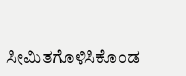ಸೀಮಿತಗೊಳಿಸಿಕೊಂಡ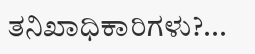ತನಿಖಾಧಿಕಾರಿಗಳು?...